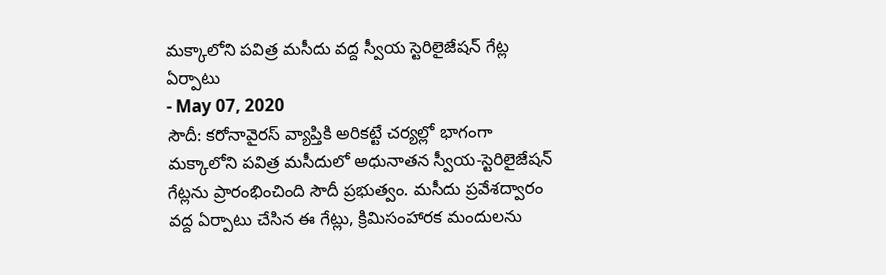మక్కాలోని పవిత్ర మసీదు వద్ద స్వీయ స్టెరిలైజేషన్ గేట్ల ఏర్పాటు
- May 07, 2020
సౌదీ: కరోనావైరస్ వ్యాప్తికి అరికట్టే చర్యల్లో భాగంగా మక్కాలోని పవిత్ర మసీదులో అధునాతన స్వీయ-స్టెరిలైజేషన్ గేట్లను ప్రారంభించింది సౌదీ ప్రభుత్వం. మసీదు ప్రవేశద్వారం వద్ద ఏర్పాటు చేసిన ఈ గేట్లు, క్రిమిసంహారక మందులను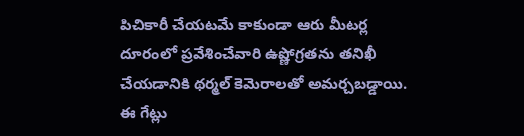పిచికారీ చేయటమే కాకుండా ఆరు మీటర్ల దూరంలో ప్రవేశించేవారి ఉష్ణోగ్రతను తనిఖీ చేయడానికి థర్మల్ కెమెరాలతో అమర్చబడ్డాయి. ఈ గేట్లు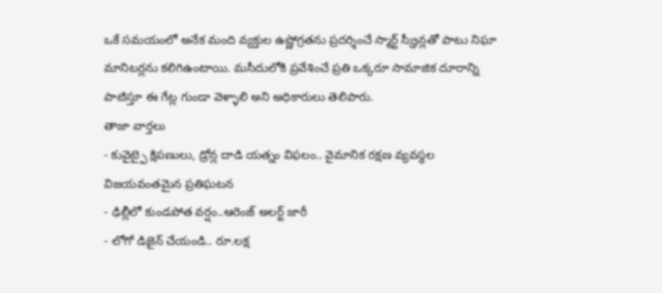ఒకే సమయంలో అనేక మంది వ్యక్తుల ఉష్ణోగ్రతను ప్రదర్శించే స్మార్ట్ స్క్రీన్లతో పాటు నిఘా మానిటర్లను కలిగిఉంటాయి. మసీదులోకి ప్రవేశించే ప్రతి ఒక్కరూ సామాజిక దూరాన్ని పాటిస్తూ ఈ గేట్ల గుండా వెళ్ళాలి అని అధికారులు తెలిపారు.
తాజా వార్తలు
- కువైట్పై క్షిపణులు, డ్రోన్ల దాడి యత్నం విఫలం.. వైమానిక రక్షణ వ్యవస్థల విజయవంతమైన ప్రతిఘటన
- ఢిల్లీలో కుండపోత వర్షం..ఆరెంజ్ అలర్ట్ జారీ
- లోగో డిజైన్ చేయండి.. రూ.లక్ష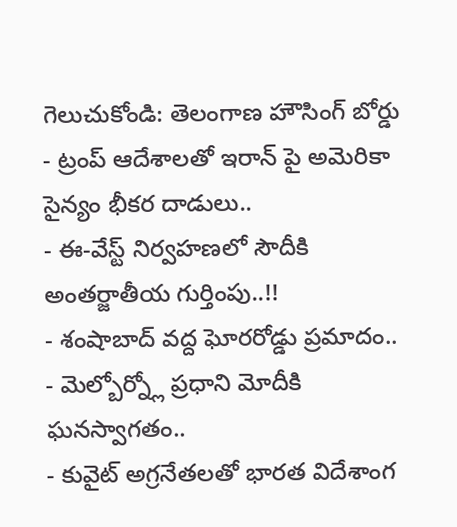గెలుచుకోండి: తెలంగాణ హౌసింగ్ బోర్డు
- ట్రంప్ ఆదేశాలతో ఇరాన్ పై అమెరికా సైన్యం భీకర దాడులు..
- ఈ-వేస్ట్ నిర్వహణలో సౌదీకి అంతర్జాతీయ గుర్తింపు..!!
- శంషాబాద్ వద్ద ఘోరరోడ్డు ప్రమాదం..
- మెల్బోర్న్లో ప్రధాని మోదీకి ఘనస్వాగతం..
- కువైట్ అగ్రనేతలతో భారత విదేశాంగ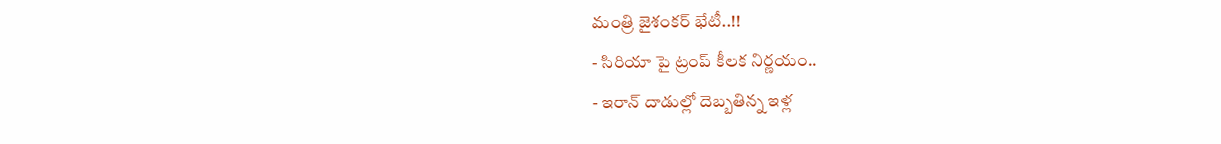మంత్రి జైశంకర్ భేటీ..!!
- సిరియా పై ట్రంప్ కీలక నిర్ణయం..
- ఇరాన్ దాడుల్లో దెబ్బతిన్న ఇళ్ల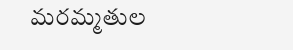మరమ్మతుల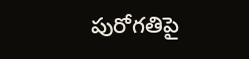పురోగతిపై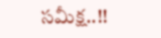సమీక్ష..!!